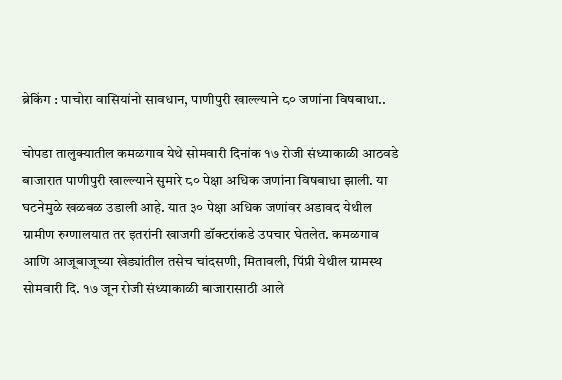ब्रेकिंग : पाचोरा वासियांनो सावधान, पाणीपुरी खाल्ल्याने ८० जणांना विषबाधा..

चोपडा तालुक्यातील कमळगाव येथे सोमवारी दिनांक १७ रोजी संध्याकाळी आठवडे बाजारात पाणीपुरी खाल्ल्याने सुमारे ८० पेक्षा अधिक जणांना विषबाधा झाली. या घटनेमुळे खळबळ उडाली आहे. यात ३० पेक्षा अधिक जणांवर अडावद येथील ग्रामीण रुग्णालयात तर इतरांनी खाजगी डॉक्टरांकडे उपचार घेतलेत. कमळगाव आणि आजूबाजूच्या खेड्यांतील तसेच चांदसणी, मितावली, पिंप्री येथील ग्रामस्थ सोमवारी दि. १७ जून रोजी संध्याकाळी बाजारासाठी आले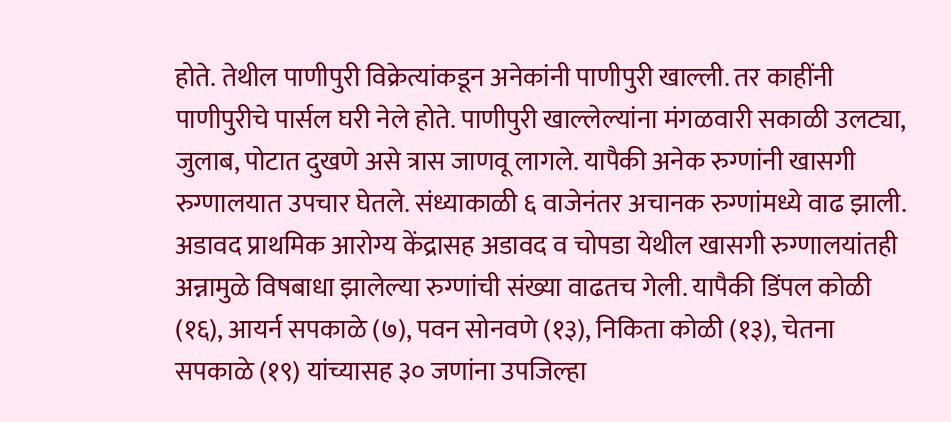होते. तेथील पाणीपुरी विक्रेत्यांकडून अनेकांनी पाणीपुरी खाल्ली. तर काहींनी पाणीपुरीचे पार्सल घरी नेले होते. पाणीपुरी खाल्लेल्यांना मंगळवारी सकाळी उलट्या, जुलाब, पोटात दुखणे असे त्रास जाणवू लागले. यापैकी अनेक रुग्णांनी खासगी रुग्णालयात उपचार घेतले. संध्याकाळी ६ वाजेनंतर अचानक रुग्णांमध्ये वाढ झाली. अडावद प्राथमिक आरोग्य केंद्रासह अडावद व चोपडा येथील खासगी रुग्णालयांतही अन्नामुळे विषबाधा झालेल्या रुग्णांची संख्या वाढतच गेली. यापैकी डिंपल कोळी (१६), आयर्न सपकाळे (७), पवन सोनवणे (१३), निकिता कोळी (१३), चेतना सपकाळे (१९) यांच्यासह ३० जणांना उपजिल्हा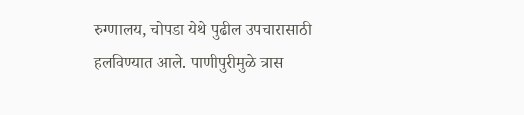रुग्णालय, चोपडा येथे पुढील उपचारासाठी हलविण्यात आले. पाणीपुरीमुळे त्रास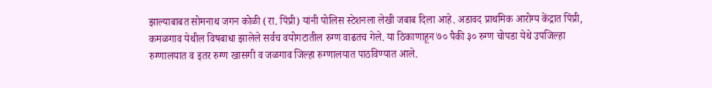झाल्याबाबत सोमनाथ जगन कोळी (रा. पिंप्री) यांनी पोलिस स्टेशनला लेखी जबाब दिला आहे. अडावद प्राथमिक आरोग्य केंद्रात पिंप्री, कमळगाव येथील विषबाधा झालेले सर्वच वयोगटातील रुग्ण वाढतच गेले. या ठिकाणाहून ७० पैकी ३० रुग्ण चोपडा येथे उपजिल्हा रुग्णालयात व इतर रुग्ण खासगी व जळगाव जिल्हा रुग्णालयात पाठविण्यात आले.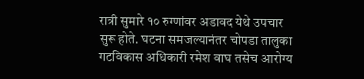रात्री सुमारे १० रुग्णांवर अडावद येथे उपचार सुरू होते. घटना समजल्यानंतर चोपडा तालुका गटविकास अधिकारी रमेश वाघ तसेच आरोग्य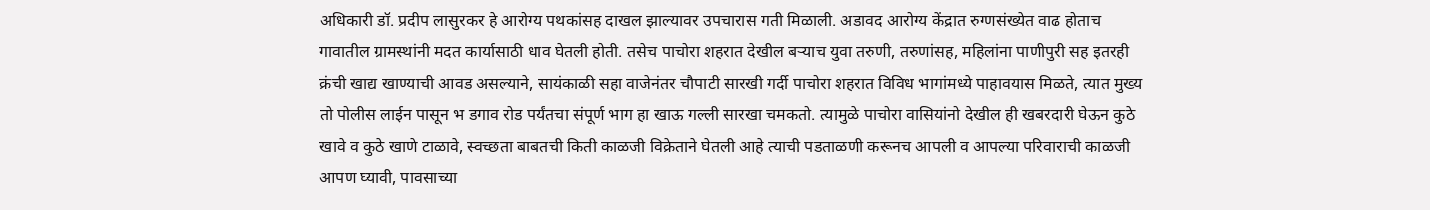अधिकारी डॉ. प्रदीप लासुरकर हे आरोग्य पथकांसह दाखल झाल्यावर उपचारास गती मिळाली. अडावद आरोग्य केंद्रात रुग्णसंख्येत वाढ होताच गावातील ग्रामस्थांनी मदत कार्यासाठी धाव घेतली होती. तसेच पाचोरा शहरात देखील बऱ्याच युवा तरुणी, तरुणांसह, महिलांना पाणीपुरी सह इतरही क्रंची खाद्य खाण्याची आवड असल्याने, सायंकाळी सहा वाजेनंतर चौपाटी सारखी गर्दी पाचोरा शहरात विविध भागांमध्ये पाहावयास मिळते, त्यात मुख्य तो पोलीस लाईन पासून भ डगाव रोड पर्यंतचा संपूर्ण भाग हा खाऊ गल्ली सारखा चमकतो. त्यामुळे पाचोरा वासियांनो देखील ही खबरदारी घेऊन कुठे खावे व कुठे खाणे टाळावे, स्वच्छता बाबतची किती काळजी विक्रेताने घेतली आहे त्याची पडताळणी करूनच आपली व आपल्या परिवाराची काळजी आपण घ्यावी, पावसाच्या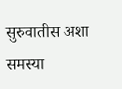सुरुवातीस अशा समस्या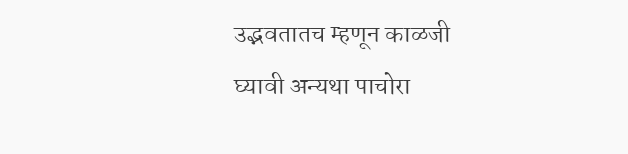उद्भवतातच म्हणून काळजी घ्यावी अन्यथा पाचोरा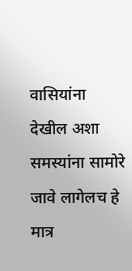वासियांना देखील अशा समस्यांना सामोरे जावे लागेलच हे मात्र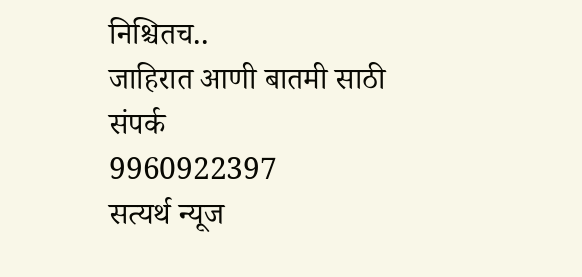निश्चितच..
जाहिरात आणी बातमी साठी संपर्क
9960922397
सत्यर्थ न्यूज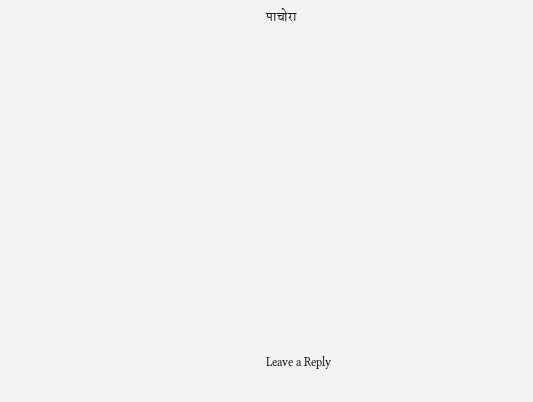पाचोरा

















Leave a Reply